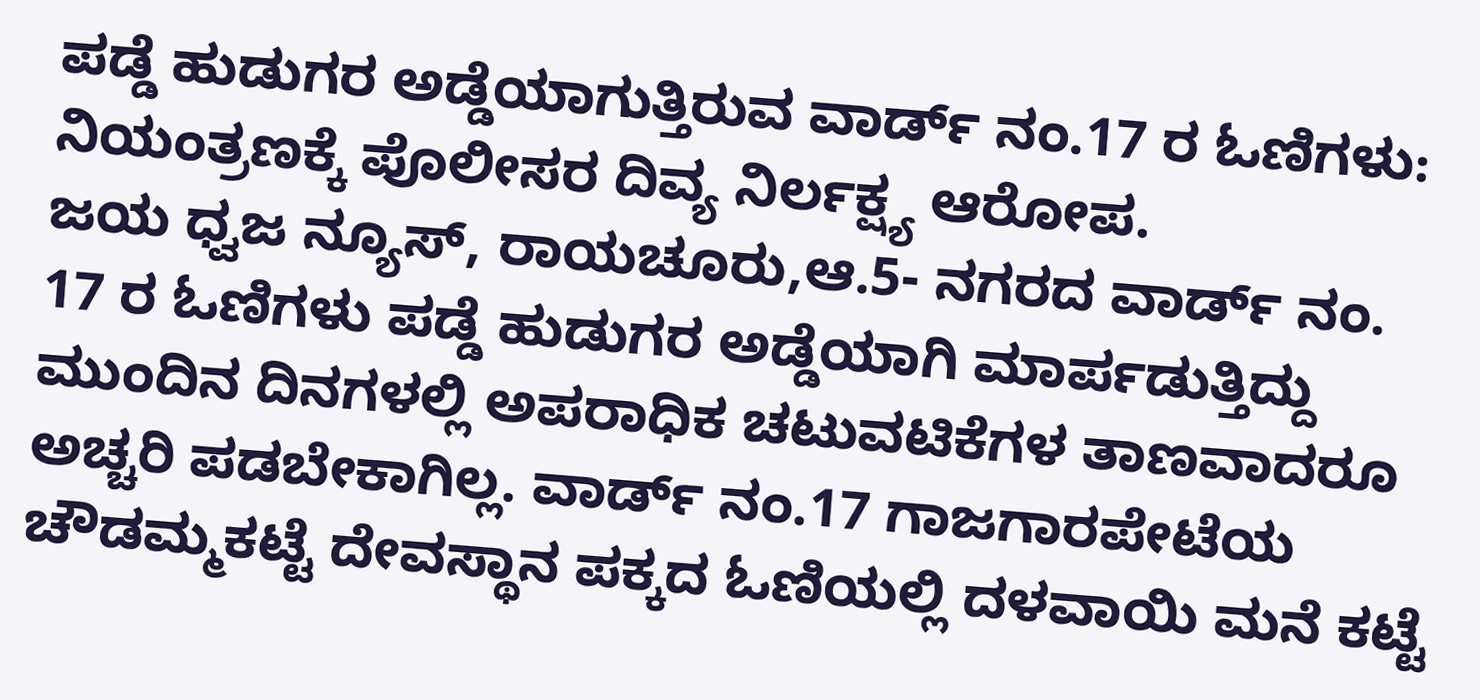ಪಡ್ಡೆ ಹುಡುಗರ ಅಡ್ಡೆಯಾಗುತ್ತಿರುವ ವಾರ್ಡ್ ನಂ.17 ರ ಓಣಿಗಳು:
ನಿಯಂತ್ರಣಕ್ಕೆ ಪೊಲೀಸರ ದಿವ್ಯ ನಿರ್ಲಕ್ಷ್ಯ ಆರೋಪ.
ಜಯ ಧ್ವಜ ನ್ಯೂಸ್, ರಾಯಚೂರು,ಆ.5- ನಗರದ ವಾರ್ಡ್ ನಂ. 17 ರ ಓಣಿಗಳು ಪಡ್ಡೆ ಹುಡುಗರ ಅಡ್ಡೆಯಾಗಿ ಮಾರ್ಪಡುತ್ತಿದ್ದು ಮುಂದಿನ ದಿನಗಳಲ್ಲಿ ಅಪರಾಧಿಕ ಚಟುವಟಿಕೆಗಳ ತಾಣವಾದರೂ ಅಚ್ಚರಿ ಪಡಬೇಕಾಗಿಲ್ಲ. ವಾರ್ಡ್ ನಂ.17 ಗಾಜಗಾರಪೇಟೆಯ ಚೌಡಮ್ಮಕಟ್ಟೆ ದೇವಸ್ಥಾನ ಪಕ್ಕದ ಓಣಿಯಲ್ಲಿ ದಳವಾಯಿ ಮನೆ ಕಟ್ಟೆ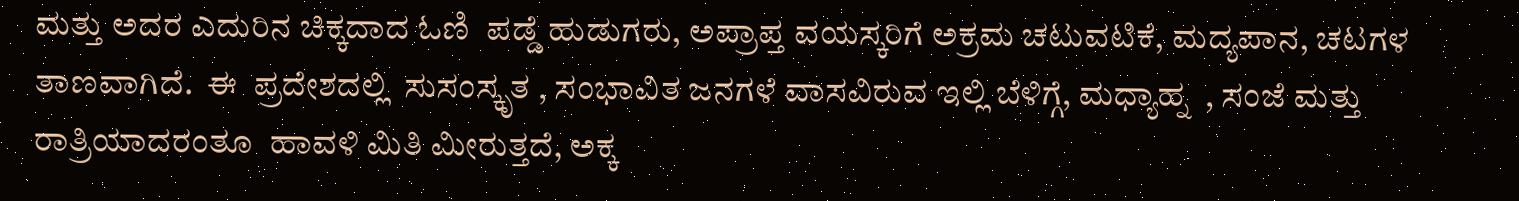ಮತ್ತು ಅದರ ಎದುರಿನ ಚಿಕ್ಕದಾದ ಓಣಿ  ಪಡ್ಡೆ ಹುಡುಗರು, ಅಪ್ರಾಪ್ತ ವಯಸ್ಕರಿಗೆ ಅಕ್ರಮ ಚಟುವಟಿಕೆ, ಮದ್ಯಪಾನ, ಚಟಗಳ ತಾಣವಾಗಿದೆ.  ಈ  ಪ್ರದೇಶದಲ್ಲಿ  ಸುಸಂಸ್ಕೃತ , ಸಂಭಾವಿತ ಜನಗಳೆ ವಾಸವಿರುವ ಇಲ್ಲಿ ಬೆಳಿಗ್ಗೆ, ಮಧ್ಯಾಹ್ನ  , ಸಂಜೆ ಮತ್ತು  ರಾತ್ರಿಯಾದರಂತೂ  ಹಾವಳಿ ಮಿತಿ ಮೀರುತ್ತದೆ, ಅಕ್ಕ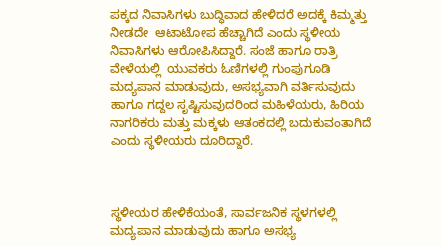ಪಕ್ಕದ ನಿವಾಸಿಗಳು ಬುದ್ಧಿವಾದ ಹೇಳಿದರೆ ಅದಕ್ಕೆ ಕಿಮ್ಮತ್ತು ನೀಡದೇ  ಆಟಾಟೋಪ ಹೆಚ್ಚಾಗಿದೆ ಎಂದು ಸ್ಥಳೀಯ ನಿವಾಸಿಗಳು ಆರೋಪಿಸಿದ್ದಾರೆ. ಸಂಜೆ ಹಾಗೂ ರಾತ್ರಿ ವೇಳೆಯಲ್ಲಿ  ಯುವಕರು ಓಣಿಗಳಲ್ಲಿ ಗುಂಪುಗೂಡಿ ಮದ್ಯಪಾನ ಮಾಡುವುದು, ಅಸಭ್ಯವಾಗಿ ವರ್ತಿಸುವುದು ಹಾಗೂ ಗದ್ದಲ ಸೃಷ್ಟಿಸುವುದರಿಂದ ಮಹಿಳೆಯರು, ಹಿರಿಯ ನಾಗರಿಕರು ಮತ್ತು ಮಕ್ಕಳು ಆತಂಕದಲ್ಲಿ ಬದುಕುವಂತಾಗಿದೆ ಎಂದು ಸ್ಥಳೀಯರು ದೂರಿದ್ದಾರೆ.



ಸ್ಥಳೀಯರ ಹೇಳಿಕೆಯಂತೆ, ಸಾರ್ವಜನಿಕ ಸ್ಥಳಗಳಲ್ಲಿ ಮದ್ಯಪಾನ ಮಾಡುವುದು ಹಾಗೂ ಅಸಭ್ಯ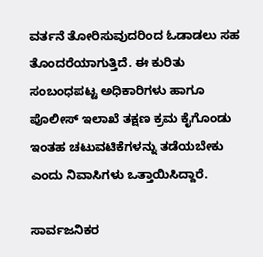ವರ್ತನೆ ತೋರಿಸುವುದರಿಂದ ಓಡಾಡಲು ಸಹ ತೊಂದರೆಯಾಗುತ್ತಿದೆ. ಈ ಕುರಿತು ಸಂಬಂಧಪಟ್ಟ ಅಧಿಕಾರಿಗಳು ಹಾಗೂ ಪೊಲೀಸ್ ಇಲಾಖೆ ತಕ್ಷಣ ಕ್ರಮ ಕೈಗೊಂಡು ಇಂತಹ ಚಟುವಟಿಕೆಗಳನ್ನು ತಡೆಯಬೇಕು ಎಂದು ನಿವಾಸಿಗಳು ಒತ್ತಾಯಿಸಿದ್ದಾರೆ.

ಸಾರ್ವಜನಿಕರ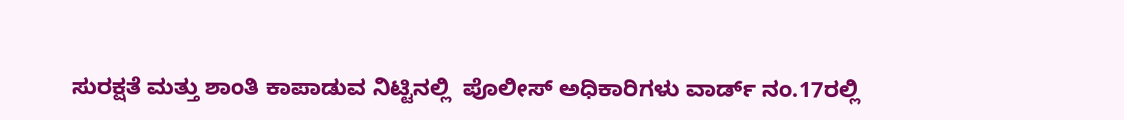ಸುರಕ್ಷತೆ ಮತ್ತು ಶಾಂತಿ ಕಾಪಾಡುವ ನಿಟ್ಟಿನಲ್ಲಿ  ಪೊಲೀಸ್ ಅಧಿಕಾರಿಗಳು ವಾರ್ಡ್ ನಂ.17ರಲ್ಲಿ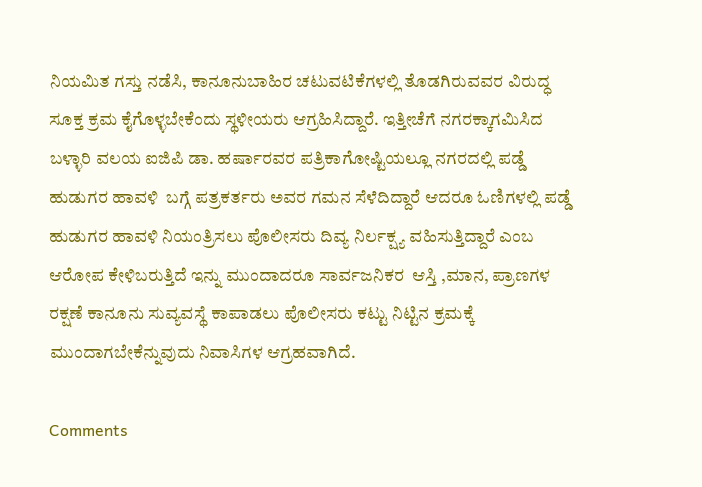ನಿಯಮಿತ ಗಸ್ತು ನಡೆಸಿ, ಕಾನೂನುಬಾಹಿರ ಚಟುವಟಿಕೆಗಳಲ್ಲಿ ತೊಡಗಿರುವವರ ವಿರುದ್ಧ ಸೂಕ್ತ ಕ್ರಮ ಕೈಗೊಳ್ಳಬೇಕೆಂದು ಸ್ಥಳೀಯರು ಆಗ್ರಹಿಸಿದ್ದಾರೆ. ಇತ್ತೀಚೆಗೆ ನಗರಕ್ಕಾಗಮಿಸಿದ  ಬಳ್ಳಾರಿ ವಲಯ ಐಜಿಪಿ ಡಾ. ಹರ್ಷಾರವರ ಪತ್ರಿಕಾಗೋಷ್ಟಿಯಲ್ಲೂ ನಗರದಲ್ಲಿ ಪಡ್ಡೆ ಹುಡುಗರ ಹಾವಳಿ  ಬಗ್ಗೆ ಪತ್ರಕರ್ತರು ಅವರ ಗಮನ ಸೆಳೆದಿದ್ದಾರೆ ಆದರೂ ಓಣಿಗಳಲ್ಲಿ ಪಡ್ಡೆ ಹುಡುಗರ ಹಾವಳಿ ನಿಯಂತ್ರಿಸಲು ಪೊಲೀಸರು ದಿವ್ಯ ನಿರ್ಲಕ್ಷ್ಯ ವಹಿಸುತ್ತಿದ್ದಾರೆ ಎಂಬ ಆರೋಪ ಕೇಳಿಬರುತ್ತಿದೆ ಇನ್ನು ಮುಂದಾದರೂ ಸಾರ್ವಜನಿಕರ  ಆಸ್ತಿ ,ಮಾನ, ಪ್ರಾಣಗಳ ರಕ್ಷಣೆ ಕಾನೂನು ಸುವ್ಯವಸ್ಥೆ ಕಾಪಾಡಲು ಪೊಲೀಸರು ಕಟ್ಟು ನಿಟ್ಟಿನ ಕ್ರಮಕ್ಕೆ ಮುಂದಾಗಬೇಕೆನ್ನುವುದು ನಿವಾಸಿಗಳ ಆಗ್ರಹವಾಗಿದೆ.

Comments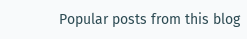Popular posts from this blog